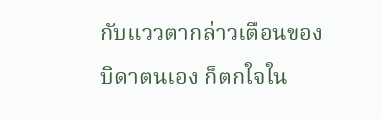กับแววตากล่าวเตือนของบิดาตนเอง ก็ตกใจใน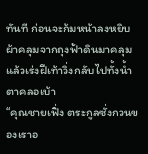ทันที ก่อนจะก้มหน้าลงหยิบผ้าคลุมจากถุงฟ้าดินมาคลุม แล้วเร่งฝีเท้าวิ่งกลับไปทั้งน้ำตาคลอเบ้า
“คุณชายเฟิ่ง ตระกูลซั่งกวนของเราอ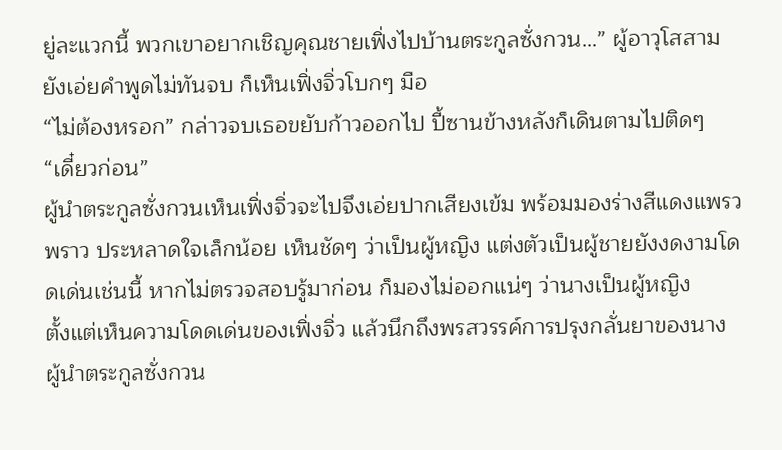ยู่ละแวกนี้ พวกเขาอยากเชิญคุณชายเฟิ่งไปบ้านตระกูลซั่งกวน…” ผู้อาวุโสสามยังเอ่ยคำพูดไม่ทันจบ ก็เห็นเฟิ่งจิ่วโบกๆ มือ
“ไม่ต้องหรอก” กล่าวจบเธอขยับก้าวออกไป ปี้ซานข้างหลังก็เดินตามไปติดๆ
“เดี๋ยวก่อน”
ผู้นำตระกูลซั่งกวนเห็นเฟิ่งจิ่วจะไปจึงเอ่ยปากเสียงเข้ม พร้อมมองร่างสีแดงแพรวพราว ประหลาดใจเล็กน้อย เห็นชัดๆ ว่าเป็นผู้หญิง แต่งตัวเป็นผู้ชายยังงดงามโดดเด่นเช่นนี้ หากไม่ตรวจสอบรู้มาก่อน ก็มองไม่ออกแน่ๆ ว่านางเป็นผู้หญิง
ตั้งแต่เห็นความโดดเด่นของเฟิ่งจิ่ว แล้วนึกถึงพรสวรรค์การปรุงกลั่นยาของนาง ผู้นำตระกูลซั่งกวน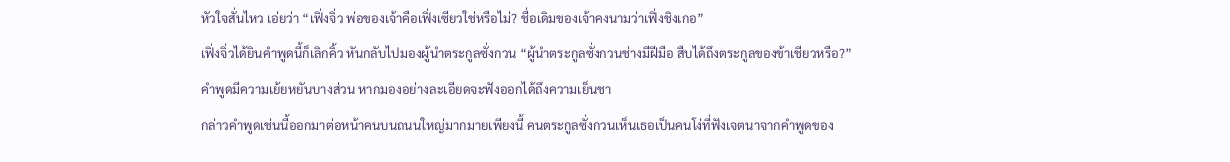หัวใจสั่นไหว เอ่ยว่า “เฟิ่งจิ่ว พ่อของเจ้าคือเฟิ่งเซียวใช่หรือไม่? ชื่อเดิมของเจ้าคงนามว่าเฟิ่งชิงเกอ”
เฟิ่งจิ่วได้ยินคำพูดนี้ก็เลิกคิ้ว หันกลับไปมองผู้นำตระกูลซั่งกวน “ผู้นำตระกูลซั่งกวนช่างมีฝีมือ สืบได้ถึงตระกูลของข้าเชียวหรือ?”
คำพูดมีความเย้ยหยันบางส่วน หากมองอย่างละเอียดจะฟังออกได้ถึงความเย็นชา
กล่าวคำพูดเช่นนี้ออกมาต่อหน้าคนบนถนนใหญ่มากมายเพียงนี้ คนตระกูลซั่งกวนเห็นเธอเป็นคนโง่ที่ฟังเจตนาจากคำพูดของ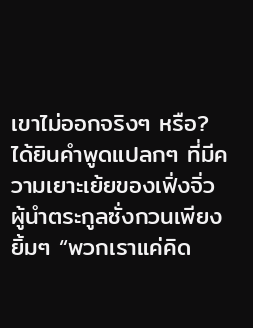เขาไม่ออกจริงๆ หรือ?
ได้ยินคำพูดแปลกๆ ที่มีความเยาะเย้ยของเฟิ่งจิ่ว ผู้นำตระกูลซั่งกวนเพียงยิ้มๆ “พวกเราแค่คิด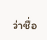ว่าชื่อ